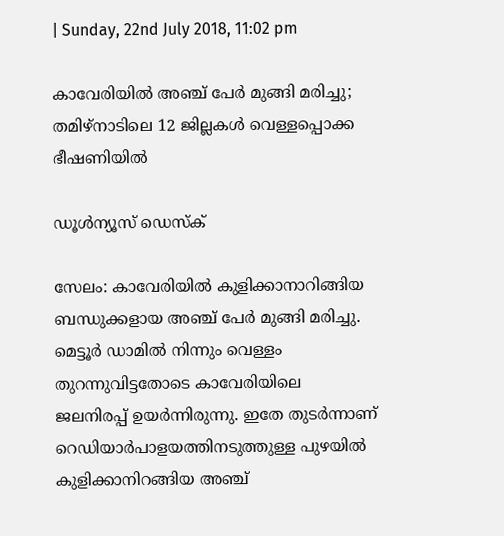| Sunday, 22nd July 2018, 11:02 pm

കാവേരിയില്‍ അഞ്ച് പേര്‍ മുങ്ങി മരിച്ചു; തമിഴ്‌നാടിലെ 12 ജില്ലകള്‍ വെള്ളപ്പൊക്ക ഭീഷണിയില്‍

ഡൂള്‍ന്യൂസ് ഡെസ്‌ക്

സേലം: കാവേരിയില്‍ കുളിക്കാനാറിങ്ങിയ ബന്ധുക്കളായ അഞ്ച് പേര്‍ മുങ്ങി മരിച്ചു. മെട്ടൂര്‍ ഡാമില്‍ നിന്നും വെള്ളം തുറന്നുവിട്ടതോടെ കാവേരിയിലെ ജലനിരപ്പ് ഉയര്‍ന്നിരുന്നു. ഇതേ തുടര്‍ന്നാണ് റെഡിയാര്‍പാളയത്തിനടുത്തുള്ള പുഴയില്‍ കുളിക്കാനിറങ്ങിയ അഞ്ച്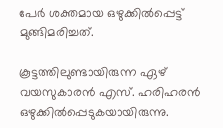പേര്‍ ശക്തമായ ഒഴുക്കില്‍പ്പെട്ട് മുങ്ങിമരിച്ചത്.

കൂട്ടത്തിലുണ്ടായിരുന്ന ഏഴ് വയസുകാരന്‍ എസ്. ഹരിഹരന്‍ ഒഴുക്കില്‍പ്പെടുകയായിരുന്നു.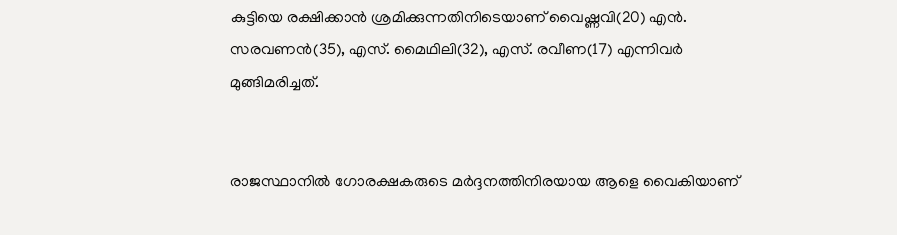കുട്ടിയെ രക്ഷിക്കാന്‍ ശ്രമിക്കുന്നതിനിടെയാണ് വൈഷ്ണവി(20) എന്‍. സരവണന്‍(35), എസ്. മൈഥിലി(32), എസ്. രവീണ(17) എന്നിവര്‍ മുങ്ങിമരിച്ചത്.


രാജസ്ഥാനില്‍ ഗോരക്ഷകരുടെ മര്‍ദ്ദനത്തിനിരയായ ആളെ വൈകിയാണ്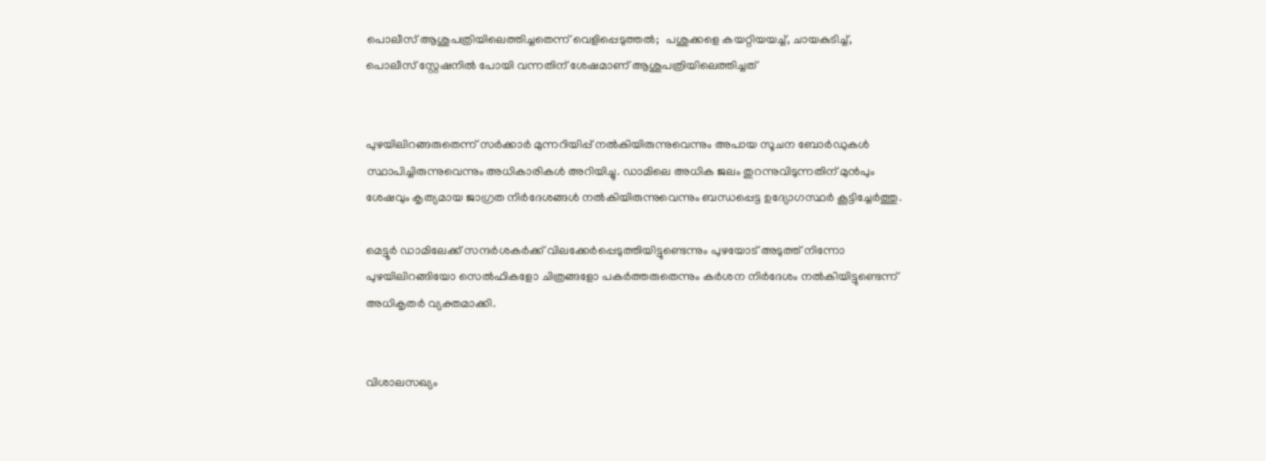പൊലീസ് ആശുപത്രിയിലെത്തിച്ചതെന്ന് വെളിപ്പെടുത്തല്‍;  പശുക്കളെ കയറ്റിയയച്ച്, ചായകുടിച്ച്, പൊലീസ് സ്റ്റേഷനില്‍ പോയി വന്നതിന് ശേഷമാണ് ആശുപത്രിയിലെത്തിച്ചത്


പുഴയിലിറങ്ങരുതെന്ന് സര്‍ക്കാര്‍ മുന്നറിയിപ്പ് നല്‍കിയിരുന്നുവെന്നും അപായ സൂചന ബോര്‍ഡുകള്‍ സ്ഥാപിച്ചിരുന്നുവെന്നും അധികാരികള്‍ അറിയിച്ചു. ഡാമിലെ അധിക ജലം തുറന്നുവിടുന്നതിന് മുന്‍പും ശേഷവും കൃത്യമായ ജാഗ്രത നിര്‍ദേശങ്ങള്‍ നല്‍കിയിരുന്നുവെന്നും ബന്ധപ്പെട്ട ഉദ്യോഗസ്ഥര്‍ കൂട്ടിച്ചേര്‍ത്തു.

മെട്ടൂര്‍ ഡാമിലേക്ക് സന്ദര്‍ശകര്‍ക്ക് വിലക്കേര്‍പ്പെടുത്തിയിട്ടുണ്ടെന്നും പുഴയോട് അടുത്ത് നിന്നോ പുഴയിലിറങ്ങിയോ സെല്‍ഫികളോ ചിത്രങ്ങളോ പകര്‍ത്തരുതെന്നും കര്‍ശന നിര്‍ദേശം നല്‍കിയിട്ടുണ്ടെന്ന് അധികൃതര്‍ വ്യക്തമാക്കി.


വിശാലസഖ്യം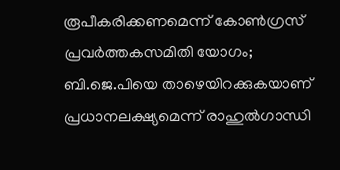രൂപീകരിക്കണമെന്ന് കോണ്‍ഗ്രസ് പ്രവര്‍ത്തകസമിതി യോഗം; ബി.ജെ.പിയെ താഴെയിറക്കുകയാണ് പ്രധാനലക്ഷ്യമെന്ന് രാഹുല്‍ഗാന്ധി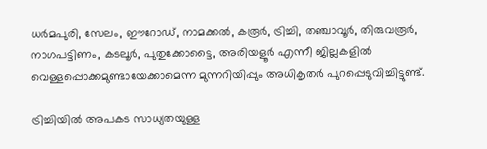ധര്‍മപുരി, സേലം, ഈറോഡ്, നാമക്കല്‍, കരൂര്‍, ട്രിച്ചി, തഞ്ചാവൂര്‍, തിരുവരൂര്‍, നാഗപട്ടിണം, കടലൂര്‍, പുതുക്കോട്ടൈ, അരിയളൂര്‍ എന്നീ ജില്ലകളില്‍ വെള്ളപ്പൊക്കമുണ്ടായേക്കാമെന്ന മുന്നറിയിപ്പും അധികൃതര്‍ പുറപ്പെടുവിച്ചിട്ടുണ്ട്.

ട്രിച്ചിയില്‍ അപകട സാധ്യതയുള്ള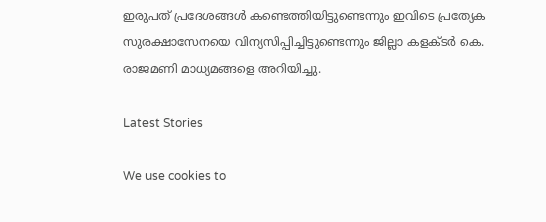ഇരുപത് പ്രദേശങ്ങള്‍ കണ്ടെത്തിയിട്ടുണ്ടെന്നും ഇവിടെ പ്രത്യേക സുരക്ഷാസേനയെ വിന്യസിപ്പിച്ചിട്ടുണ്ടെന്നും ജില്ലാ കളക്ടര്‍ കെ. രാജമണി മാധ്യമങ്ങളെ അറിയിച്ചു.

Latest Stories

We use cookies to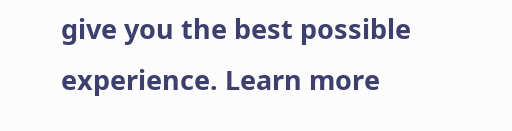give you the best possible experience. Learn more